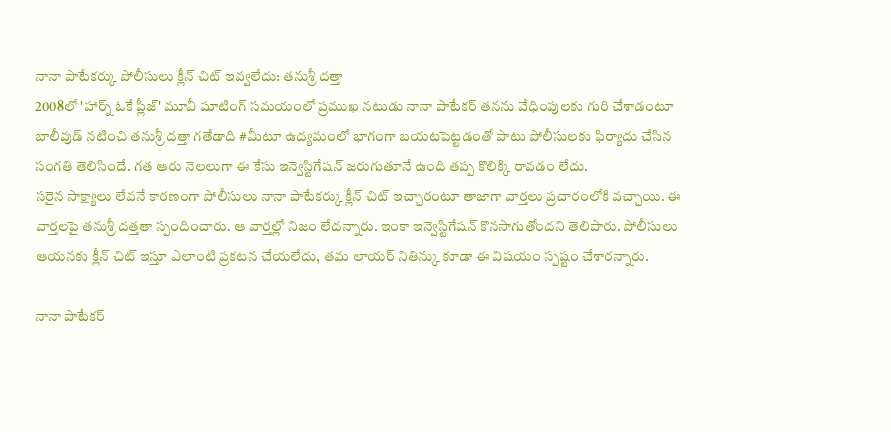నానా పాటేకర్కు పోలీసులు క్లీన్ చిట్ ఇవ్వలేదు: తనుశ్రీ దత్తా
2008లో 'హార్న్ ఓకే ప్లీజ్' మూవీ షూటింగ్ సమయంలో ప్రముఖ నటుడు నానా పాటేకర్ తనను వేధింపులకు గురి చేశాడంటూ బాలీవుడ్ నటించి తనుశ్రీ దత్తా గతేడాది #మీటూ ఉద్యమంలో భాగంగా బయటపెట్టడంతో పాటు పోలీసులకు ఫిర్యాదు చేసిన సంగతి తెలిసిందే. గత ఆరు నెలలుగా ఈ కేసు ఇన్వెస్టిగేషన్ జరుగుతూనే ఉంది తప్ప కొలిక్కి రావడం లేదు.
సరైన సాక్ష్యాలు లేవనే కారణంగా పోలీసులు నానా పాటేకర్కు క్లీన్ చిట్ ఇచ్చారంటూ తాజాగా వార్తలు ప్రచారంలోకి వచ్చాయి. ఈ వార్తలపై తనుశ్రీ దత్తతా స్పందించారు. ఆ వార్తల్లో నిజం లేదన్నారు. ఇంకా ఇన్వెస్టిగేషన్ కొనసాగుతోందని తెలిపారు. పోలీసులు ఆయనకు క్లీన్ చిట్ ఇస్తూ ఎలాంటి ప్రకటన చేయలేదు, తమ లాయర్ నితిన్కు కూడా ఈ విషయం స్పష్టం చేశారన్నారు.

నానా పాటేకర్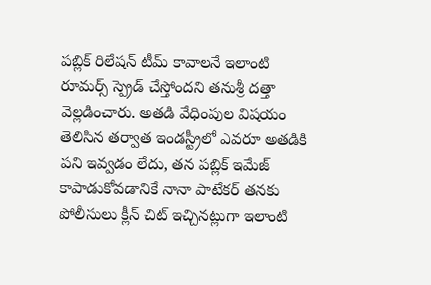పబ్లిక్ రిలేషన్ టీమ్ కావాలనే ఇలాంటి రూమర్స్ స్ప్రెడ్ చేస్తోందని తనుశ్రీ దత్తా వెల్లడించారు. అతడి వేధింపుల విషయం తెలిసిన తర్వాత ఇండస్ట్రీలో ఎవరూ అతడికి పని ఇవ్వడం లేదు, తన పబ్లిక్ ఇమేజ్ కాపాడుకోవడానికే నానా పాటేకర్ తనకు పోలీసులు క్లీన్ చిట్ ఇచ్చినట్లుగా ఇలాంటి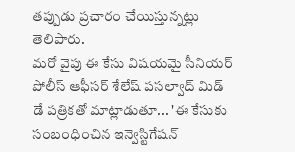తప్పుడు ప్రచారం చేయిస్తున్నట్లు తెలిపారు.
మరో వైపు ఈ కేసు విషయమై సీనియర్ పోలీస్ ఆఫీసర్ శేలేష్ పసల్వాద్ మిడ్ డే పత్రికతో మాట్లాడుతూ... 'ఈ కేసుకు సంబంధించిన ఇన్వెస్టిగేషన్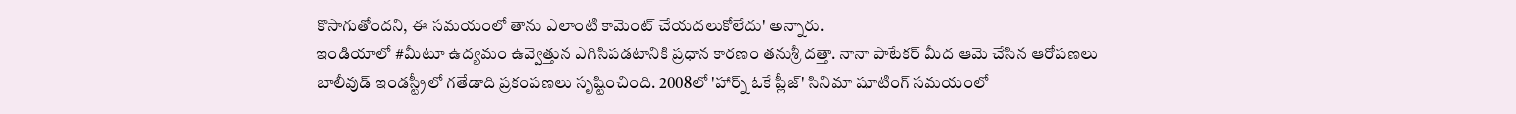కొసాగుతోందని, ఈ సమయంలో తాను ఎలాంటి కామెంట్ చేయదలుకోలేదు' అన్నారు.
ఇండియాలో #మీటూ ఉద్యమం ఉవ్వెత్తున ఎగిసిపడటానికి ప్రధాన కారణం తనుశ్రీ దత్తా. నానా పాటేకర్ మీద ఆమె చేసిన ఆరోపణలు బాలీవుడ్ ఇండస్ట్రీలో గతేడాది ప్రకంపణలు సృష్టించింది. 2008లో 'హార్న్ ఓకే ప్లీజ్' సినిమా షూటింగ్ సమయంలో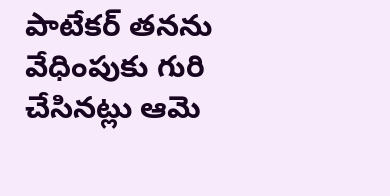పాటేకర్ తనను వేధింపుకు గురి చేసినట్లు ఆమె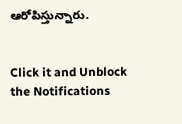ఆరోపిస్తున్నారు.


Click it and Unblock the Notifications